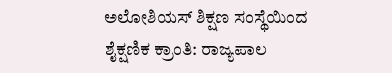ಅಲೋಶಿಯಸ್ ಶಿಕ್ಷಣ ಸಂಸ್ಥೆಯಿಂದ ಶೈಕ್ಷಣಿಕ ಕ್ರಾಂತಿ: ರಾಜ್ಯಪಾಲ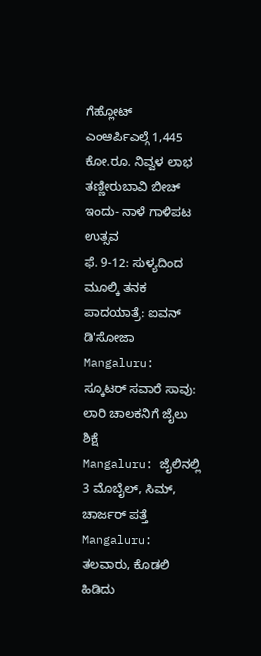ಗೆಹ್ಲೋಟ್
ಎಂಆರ್ಪಿಎಲ್ಗೆ 1,445 ಕೋ.ರೂ. ನಿವ್ವಳ ಲಾಭ
ತಣ್ಣೀರುಬಾವಿ ಬೀಚ್ ಇಂದು- ನಾಳೆ ಗಾಳಿಪಟ ಉತ್ಸವ
ಫೆ. 9-12: ಸುಳ್ಯದಿಂದ ಮೂಲ್ಕಿ ತನಕ ಪಾದಯಾತ್ರೆ: ಐವನ್ ಡಿ'ಸೋಜಾ
Mangaluru: ಸ್ಕೂಟರ್ ಸವಾರೆ ಸಾವು: ಲಾರಿ ಚಾಲಕನಿಗೆ ಜೈಲು ಶಿಕ್ಷೆ
Mangaluru: ಜೈಲಿನಲ್ಲಿ 3 ಮೊಬೈಲ್, ಸಿಮ್, ಚಾರ್ಜರ್ ಪತ್ತೆ
Mangaluru: ತಲವಾರು, ಕೊಡಲಿ ಹಿಡಿದು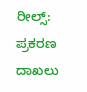ರೀಲ್ಸ್: ಪ್ರಕರಣ ದಾಖಲು